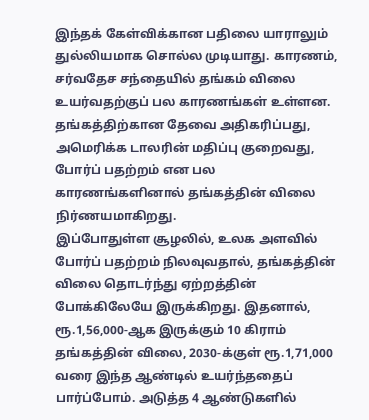இந்தக் கேள்விக்கான பதிலை யாராலும் துல்லியமாக சொல்ல முடியாது. காரணம், சர்வதேச சந்தையில் தங்கம் விலை உயர்வதற்குப் பல காரணங்கள் உள்ளன. தங்கத்திற்கான தேவை அதிகரிப்பது, அமெரிக்க டாலரின் மதிப்பு குறைவது, போர்ப் பதற்றம் என பல காரணங்களினால் தங்கத்தின் விலை நிர்ணயமாகிறது.
இப்போதுள்ள சூழலில், உலக அளவில் போர்ப் பதற்றம் நிலவுவதால், தங்கத்தின் விலை தொடர்ந்து ஏற்றத்தின் போக்கிலேயே இருக்கிறது. இதனால், ரூ.1,56,000-ஆக இருக்கும் 10 கிராம் தங்கத்தின் விலை, 2030-க்குள் ரூ.1,71,000 வரை இந்த ஆண்டில் உயர்ந்ததைப் பார்ப்போம். அடுத்த 4 ஆண்டுகளில்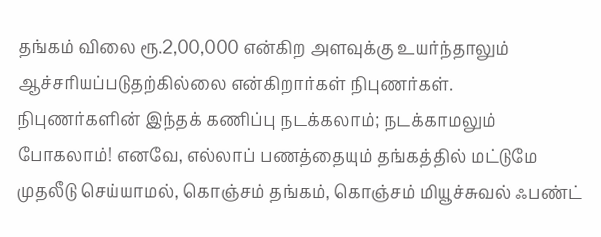தங்கம் விலை ரூ.2,00,000 என்கிற அளவுக்கு உயர்ந்தாலும் ஆச்சரியப்படுதற்கில்லை என்கிறார்கள் நிபுணர்கள்.
நிபுணர்களின் இந்தக் கணிப்பு நடக்கலாம்; நடக்காமலும் போகலாம்! எனவே, எல்லாப் பணத்தையும் தங்கத்தில் மட்டுமே முதலீடு செய்யாமல், கொஞ்சம் தங்கம், கொஞ்சம் மியூச்சுவல் ஃபண்ட்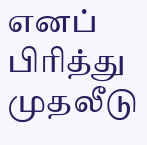எனப் பிரித்து முதலீடு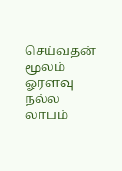செய்வதன் மூலம் ஓரளவு நல்ல லாபம்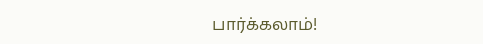பார்க்கலாம்!